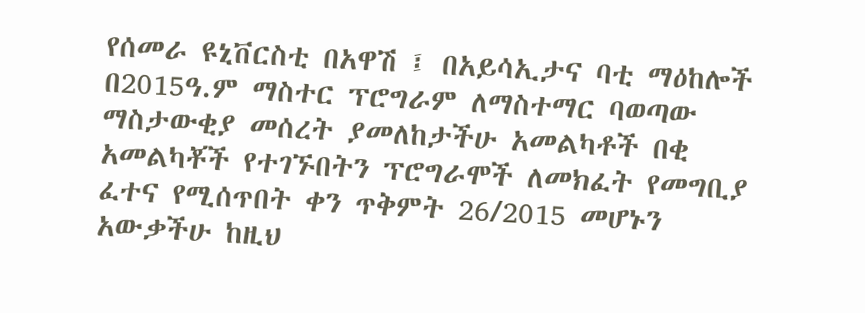የሰመራ ዩኒቨርስቲ በአዋሽ ፤ በአይሳኢታና ባቲ ማዕከሎች በ2015ዓ.ም ማስተር ፕሮግራም ለማስተማር ባወጣው ማስታውቂያ መሰረት ያመለከታችሁ አመልካቶች በቂ አመልካቾች የተገኙበትን ፕሮግራሞች ለመክፈት የመግቢያ ፈተና የሚሰጥበት ቀን ጥቅምት 26/2015 መሆኑን አውቃችሁ ከዚህ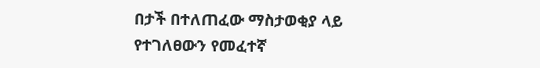በታች በተለጠፈው ማስታወቂያ ላይ የተገለፀውን የመፈተኛ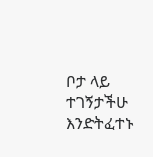ቦታ ላይ ተገኝታችሁ እንድትፈተኑ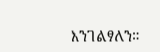እንገልፃለን።